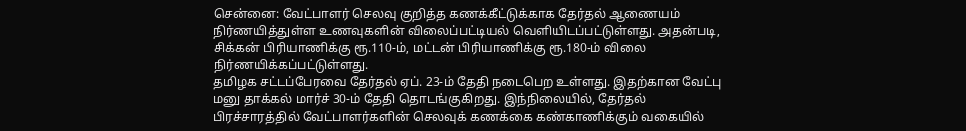சென்னை: வேட்பாளர் செலவு குறித்த கணக்கீட்டுக்காக தேர்தல் ஆணையம் நிர்ணயித்துள்ள உணவுகளின் விலைப்பட்டியல் வெளியிடப்பட்டுள்ளது. அதன்படி, சிக்கன் பிரியாணிக்கு ரூ.110-ம், மட்டன் பிரியாணிக்கு ரூ.180-ம் விலை நிர்ணயிக்கப்பட்டுள்ளது.
தமிழக சட்டப்பேரவை தேர்தல் ஏப். 23-ம் தேதி நடைபெற உள்ளது. இதற்கான வேட்பு மனு தாக்கல் மார்ச் 30-ம் தேதி தொடங்குகிறது. இந்நிலையில், தேர்தல் பிரச்சாரத்தில் வேட்பாளர்களின் செலவுக் கணக்கை கண்காணிக்கும் வகையில்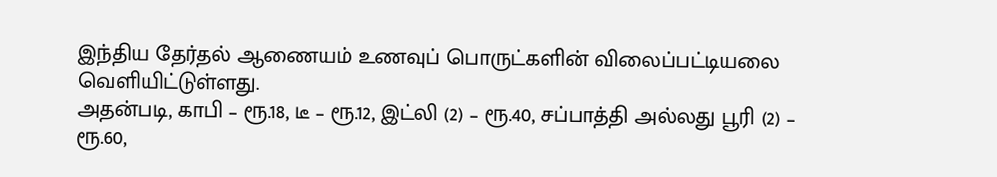இந்திய தேர்தல் ஆணையம் உணவுப் பொருட்களின் விலைப்பட்டியலை வெளியிட்டுள்ளது.
அதன்படி, காபி – ரூ.18, டீ – ரூ.12, இட்லி (2) – ரூ.40, சப்பாத்தி அல்லது பூரி (2) – ரூ.60,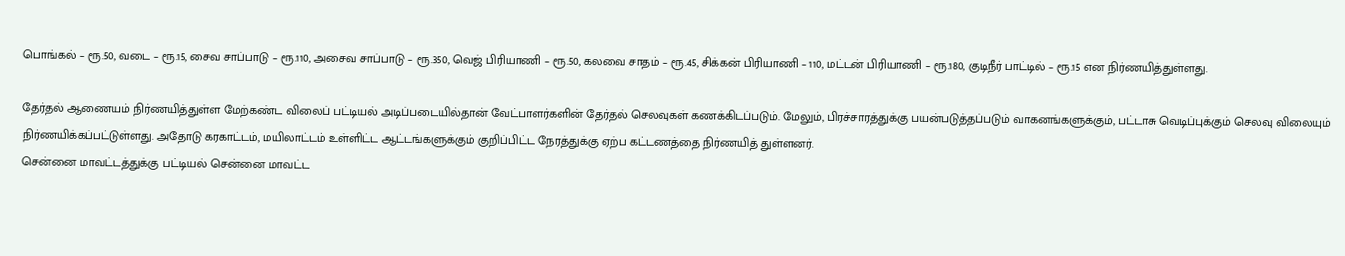பொங்கல் – ரூ.50, வடை – ரூ.15, சைவ சாப்பாடு – ரூ.110, அசைவ சாப்பாடு – ரூ.350, வெஜ் பிரியாணி – ரூ.50, கலவை சாதம் – ரூ.45, சிக்கன் பிரியாணி – 110, மட்டன் பிரியாணி – ரூ.180, குடிநீர் பாட்டில் – ரூ.15 என நிர்ணயித்துள்ளது.

தேர்தல் ஆணையம் நிர்ணயித்துள்ள மேற்கண்ட விலைப் பட்டியல் அடிப்படையில்தான் வேட்பாளர்களின் தேர்தல் செலவுகள் கணக்கிடப்படும். மேலும், பிரச்சாரத்துக்கு பயன்படுத்தப்படும் வாகனங்களுக்கும், பட்டாசு வெடிப்புக்கும் செலவு விலையும் நிர்ணயிக்கப்பட்டுள்ளது. அதோடு கரகாட்டம், மயிலாட்டம் உள்ளிட்ட ஆட்டங்களுக்கும் குறிப்பிட்ட நேரத்துக்கு ஏற்ப கட்டணத்தை நிர்ணயித் துள்ளனர்.
சென்னை மாவட்டத்துக்கு பட்டியல் சென்னை மாவட்ட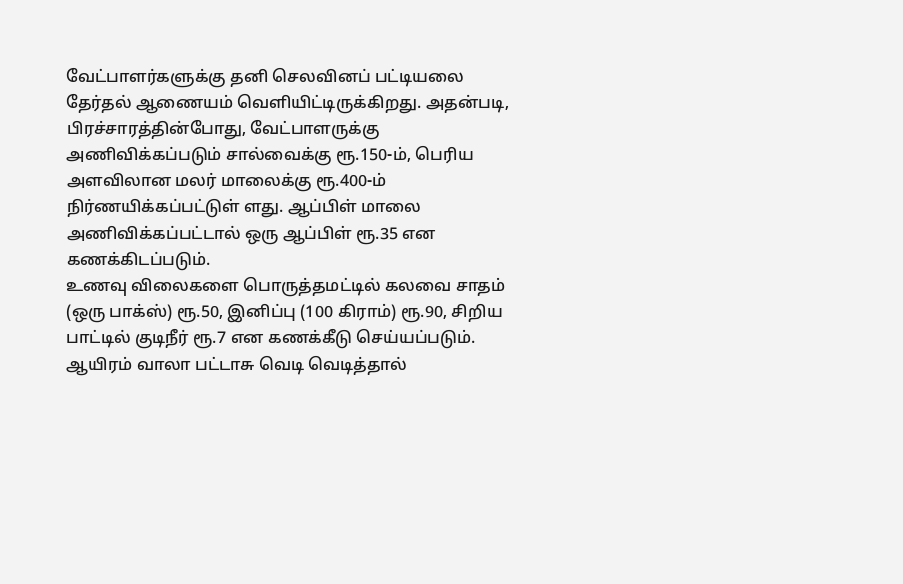வேட்பாளர்களுக்கு தனி செலவினப் பட்டியலை தேர்தல் ஆணையம் வெளியிட்டிருக்கிறது. அதன்படி, பிரச்சாரத்தின்போது, வேட்பாளருக்கு அணிவிக்கப்படும் சால்வைக்கு ரூ.150-ம், பெரிய அளவிலான மலர் மாலைக்கு ரூ.400-ம் நிர்ணயிக்கப்பட்டுள் ளது. ஆப்பிள் மாலை அணிவிக்கப்பட்டால் ஒரு ஆப்பிள் ரூ.35 என கணக்கிடப்படும்.
உணவு விலைகளை பொருத்தமட்டில் கலவை சாதம் (ஒரு பாக்ஸ்) ரூ.50, இனிப்பு (100 கிராம்) ரூ.90, சிறிய பாட்டில் குடிநீர் ரூ.7 என கணக்கீடு செய்யப்படும். ஆயிரம் வாலா பட்டாசு வெடி வெடித்தால்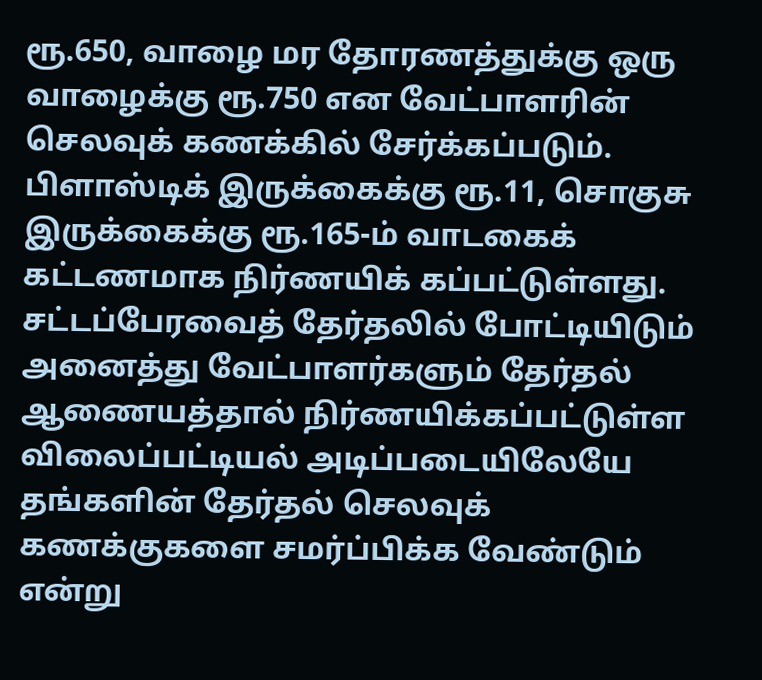ரூ.650, வாழை மர தோரணத்துக்கு ஒரு வாழைக்கு ரூ.750 என வேட்பாளரின் செலவுக் கணக்கில் சேர்க்கப்படும். பிளாஸ்டிக் இருக்கைக்கு ரூ.11, சொகுசு இருக்கைக்கு ரூ.165-ம் வாடகைக் கட்டணமாக நிர்ணயிக் கப்பட்டுள்ளது.
சட்டப்பேரவைத் தேர்தலில் போட்டியிடும் அனைத்து வேட்பாளர்களும் தேர்தல் ஆணையத்தால் நிர்ணயிக்கப்பட்டுள்ள விலைப்பட்டியல் அடிப்படையிலேயே தங்களின் தேர்தல் செலவுக் கணக்குகளை சமர்ப்பிக்க வேண்டும் என்று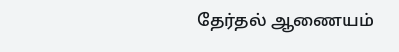தேர்தல் ஆணையம்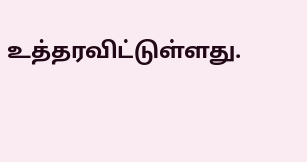உத்தரவிட்டுள்ளது.